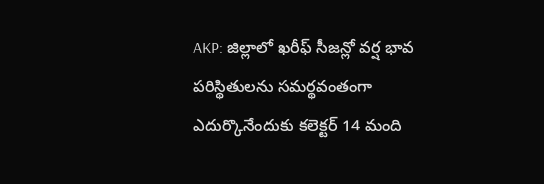AKP: జిల్లాలో ఖరీఫ్ సీజన్లో వర్ష భావ పరిస్థితులను సమర్థవంతంగా ఎదుర్కొనేందుకు కలెక్టర్ 14 మంది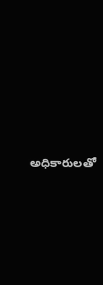అధికారులతో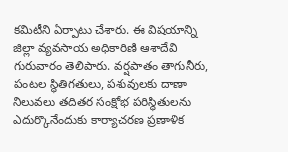కమిటీని ఏర్పాటు చేశారు. ఈ విషయాన్ని జిల్లా వ్యవసాయ అధికారిణి ఆశాదేవి గురువారం తెలిపారు. వర్షపాతం తాగునీరు, పంటల స్థితిగతులు, పశువులకు దాణా నిలువలు తదితర సంక్షోభ పరిస్థితులను ఎదుర్కొనేందుకు కార్యాచరణ ప్రణాళిక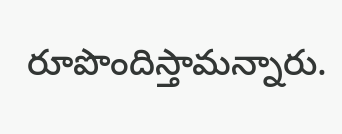రూపొందిస్తామన్నారు.